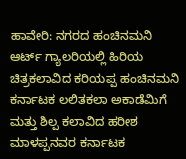ಹಾವೇರಿ: ನಗರದ ಹಂಚಿನಮನಿ ಆರ್ಟ್ ಗ್ಯಾಲರಿಯಲ್ಲಿ ಹಿರಿಯ ಚಿತ್ರಕಲಾವಿದ ಕರಿಯಪ್ಪ ಹಂಚಿನಮನಿ ಕರ್ನಾಟಕ ಲಲಿತಕಲಾ ಅಕಾಡೆಮಿಗೆ ಮತ್ತು ಶಿಲ್ಪ ಕಲಾವಿದ ಹರೀಶ ಮಾಳಪ್ಪನವರ ಕರ್ನಾಟಕ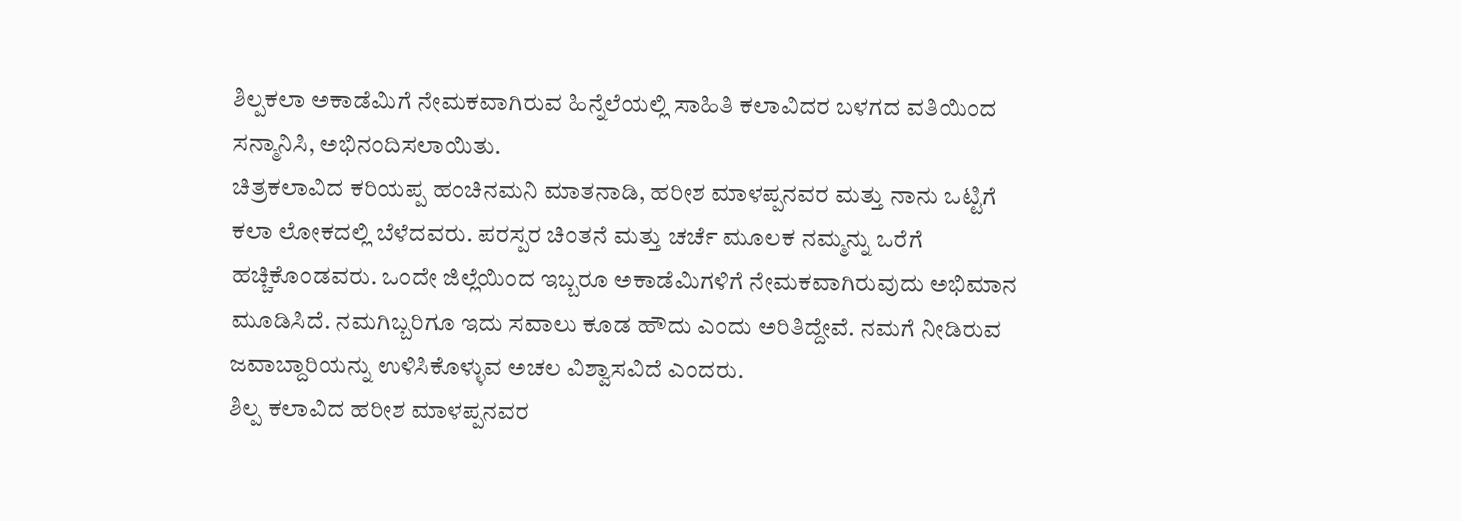ಶಿಲ್ಪಕಲಾ ಅಕಾಡೆಮಿಗೆ ನೇಮಕವಾಗಿರುವ ಹಿನ್ನೆಲೆಯಲ್ಲಿ ಸಾಹಿತಿ ಕಲಾವಿದರ ಬಳಗದ ವತಿಯಿಂದ ಸನ್ಮಾನಿಸಿ, ಅಭಿನಂದಿಸಲಾಯಿತು.
ಚಿತ್ರಕಲಾವಿದ ಕರಿಯಪ್ಪ ಹಂಚಿನಮನಿ ಮಾತನಾಡಿ, ಹರೀಶ ಮಾಳಪ್ಪನವರ ಮತ್ತು ನಾನು ಒಟ್ಟಿಗೆ ಕಲಾ ಲೋಕದಲ್ಲಿ ಬೆಳೆದವರು. ಪರಸ್ಪರ ಚಿಂತನೆ ಮತ್ತು ಚರ್ಚೆ ಮೂಲಕ ನಮ್ಮನ್ನು ಒರೆಗೆ ಹಚ್ಚಿಕೊಂಡವರು. ಒಂದೇ ಜಿಲ್ಲೆಯಿಂದ ಇಬ್ಬರೂ ಅಕಾಡೆಮಿಗಳಿಗೆ ನೇಮಕವಾಗಿರುವುದು ಅಭಿಮಾನ ಮೂಡಿಸಿದೆ. ನಮಗಿಬ್ಬರಿಗೂ ಇದು ಸವಾಲು ಕೂಡ ಹೌದು ಎಂದು ಅರಿತಿದ್ದೇವೆ. ನಮಗೆ ನೀಡಿರುವ ಜವಾಬ್ದಾರಿಯನ್ನು ಉಳಿಸಿಕೊಳ್ಳುವ ಅಚಲ ವಿಶ್ವಾಸವಿದೆ ಎಂದರು.
ಶಿಲ್ಪ ಕಲಾವಿದ ಹರೀಶ ಮಾಳಪ್ಪನವರ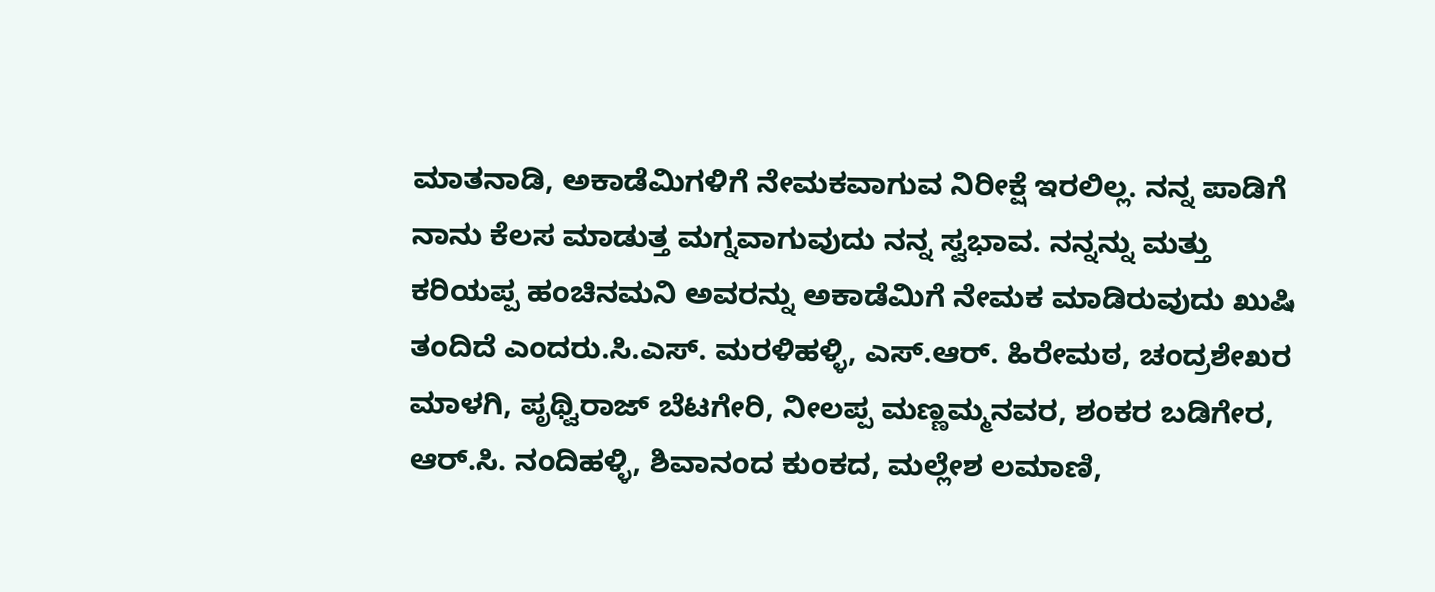ಮಾತನಾಡಿ, ಅಕಾಡೆಮಿಗಳಿಗೆ ನೇಮಕವಾಗುವ ನಿರೀಕ್ಷೆ ಇರಲಿಲ್ಲ. ನನ್ನ ಪಾಡಿಗೆ ನಾನು ಕೆಲಸ ಮಾಡುತ್ತ ಮಗ್ನವಾಗುವುದು ನನ್ನ ಸ್ವಭಾವ. ನನ್ನನ್ನು ಮತ್ತು ಕರಿಯಪ್ಪ ಹಂಚಿನಮನಿ ಅವರನ್ನು ಅಕಾಡೆಮಿಗೆ ನೇಮಕ ಮಾಡಿರುವುದು ಖುಷಿ ತಂದಿದೆ ಎಂದರು.ಸಿ.ಎಸ್. ಮರಳಿಹಳ್ಳಿ, ಎಸ್.ಆರ್. ಹಿರೇಮಠ, ಚಂದ್ರಶೇಖರ ಮಾಳಗಿ, ಪೃಥ್ವಿರಾಜ್ ಬೆಟಗೇರಿ, ನೀಲಪ್ಪ ಮಣ್ಣಮ್ಮನವರ, ಶಂಕರ ಬಡಿಗೇರ, ಆರ್.ಸಿ. ನಂದಿಹಳ್ಳಿ, ಶಿವಾನಂದ ಕುಂಕದ, ಮಲ್ಲೇಶ ಲಮಾಣಿ,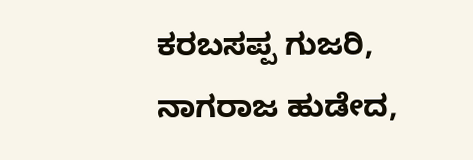ಕರಬಸಪ್ಪ ಗುಜರಿ, ನಾಗರಾಜ ಹುಡೇದ,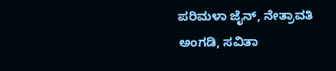ಪರಿಮಳಾ ಜೈನ್, ನೇತ್ರಾವತಿ ಅಂಗಡಿ, ಸವಿತಾ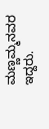ಮಣ್ಣಮ್ಮನವರ ಇದ್ದರು.